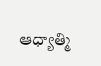ఆధ్యాత్మి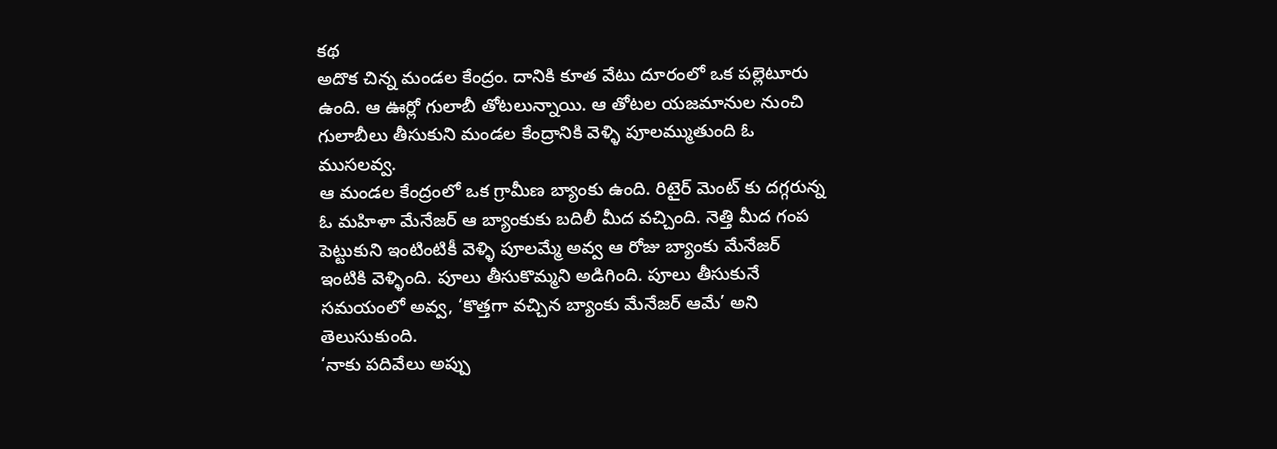కథ
అదొక చిన్న మండల కేంద్రం. దానికి కూత వేటు దూరంలో ఒక పల్లెటూరు ఉంది. ఆ ఊర్లో గులాబీ తోటలున్నాయి. ఆ తోటల యజమానుల నుంచి గులాబీలు తీసుకుని మండల కేంద్రానికి వెళ్ళి పూలమ్ముతుంది ఓ ముసలవ్వ.
ఆ మండల కేంద్రంలో ఒక గ్రామీణ బ్యాంకు ఉంది. రిటైర్ మెంట్ కు దగ్గరున్న ఓ మహిళా మేనేజర్ ఆ బ్యాంకుకు బదిలీ మీద వచ్చింది. నెత్తి మీద గంప పెట్టుకుని ఇంటింటికీ వెళ్ళి పూలమ్మే అవ్వ ఆ రోజు బ్యాంకు మేనేజర్ ఇంటికి వెళ్ళింది. పూలు తీసుకొమ్మని అడిగింది. పూలు తీసుకునే సమయంలో అవ్వ, ‘కొత్తగా వచ్చిన బ్యాంకు మేనేజర్ ఆమే’ అని తెలుసుకుంది.
‘నాకు పదివేలు అప్పు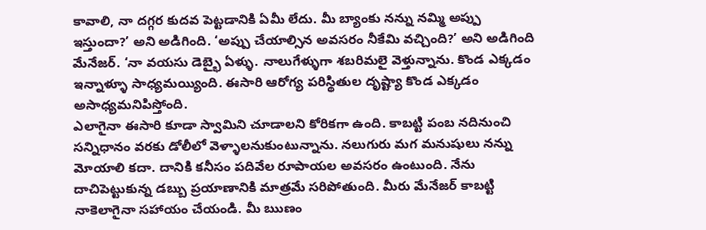కావాలి, నా దగ్గర కుదవ పెట్టడానికి ఏమీ లేదు. మీ బ్యాంకు నన్ను నమ్మి అప్పు ఇస్తుందా?’ అని అడిగింది. ‘అప్పు చేయాల్సిన అవసరం నీకేమి వచ్చింది?’ అని అడిగింది మేనేజర్. ‘నా వయసు డెబ్భై ఏళ్ళు. నాలుగేళ్ళుగా శబరిమలై వెళ్తున్నాను. కొండ ఎక్కడం ఇన్నాళ్ళూ సాధ్యమయ్యింది. ఈసారి ఆరోగ్య పరిస్థితుల దృష్ట్యా కొండ ఎక్కడం అసాధ్యమనిపిస్తోంది.
ఎలాగైనా ఈసారి కూడా స్వామిని చూడాలని కోరికగా ఉంది. కాబట్టి పంబ నదినుంచి సన్నిధానం వరకు డోలీలో వెళ్ళాలనుకుంటున్నాను. నలుగురు మగ మనుషులు నన్ను మోయాలి కదా. దానికి కనీసం పదివేల రూపాయల అవసరం ఉంటుంది. నేను దాచిపెట్టుకున్న డబ్బు ప్రయాణానికి మాత్రమే సరిపోతుంది. మీరు మేనేజర్ కాబట్టి నాకెలాగైనా సహాయం చేయండి. మీ ఋణం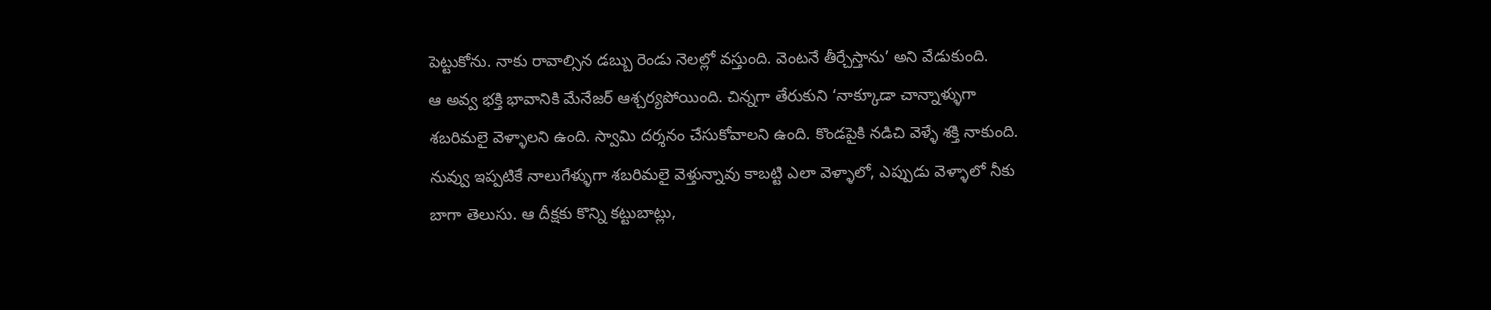పెట్టుకోను. నాకు రావాల్సిన డబ్బు రెండు నెలల్లో వస్తుంది. వెంటనే తీర్చేస్తాను’ అని వేడుకుంది.
ఆ అవ్వ భక్తి భావానికి మేనేజర్ ఆశ్చర్యపోయింది. చిన్నగా తేరుకుని ‘నాక్కూడా చాన్నాళ్ళుగా శబరిమలై వెళ్ళాలని ఉంది. స్వామి దర్శనం చేసుకోవాలని ఉంది. కొండపైకి నడిచి వెళ్ళే శక్తి నాకుంది. నువ్వు ఇప్పటికే నాలుగేళ్ళుగా శబరిమలై వెళ్తున్నావు కాబట్టి ఎలా వెళ్ళాలో, ఎప్పుడు వెళ్ళాలో నీకు బాగా తెలుసు. ఆ దీక్షకు కొన్ని కట్టుబాట్లు,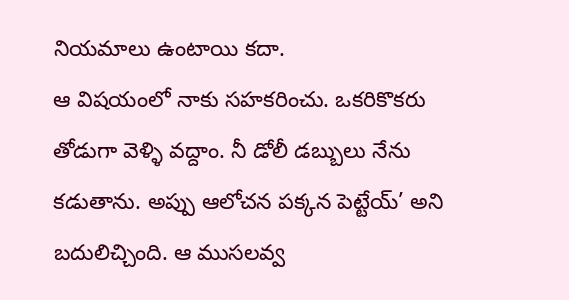నియమాలు ఉంటాయి కదా.
ఆ విషయంలో నాకు సహకరించు. ఒకరికొకరు తోడుగా వెళ్ళి వద్దాం. నీ డోలీ డబ్బులు నేను కడుతాను. అప్పు ఆలోచన పక్కన పెట్టేయ్’ అని బదులిచ్చింది. ఆ ముసలవ్వ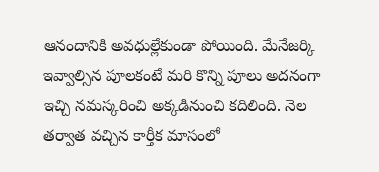ఆనందానికి అవధుల్లేకుండా పోయింది. మేనేజర్కి ఇవ్వాల్సిన పూలకంటే మరి కొన్ని పూలు అదనంగా ఇచ్చి నమస్కరించి అక్కడినుంచి కదిలింది. నెల తర్వాత వచ్చిన కార్తీక మాసంలో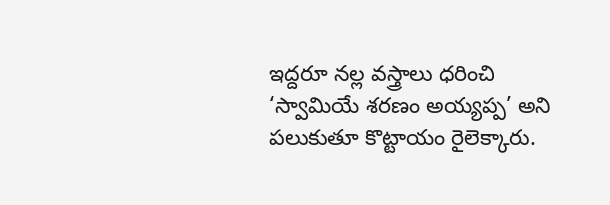ఇద్దరూ నల్ల వస్త్రాలు ధరించి ‘స్వామియే శరణం అయ్యప్ప’ అని పలుకుతూ కొట్టాయం రైలెక్కారు.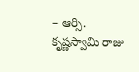– ఆర్సి. కృష్ణస్వామి రాజు